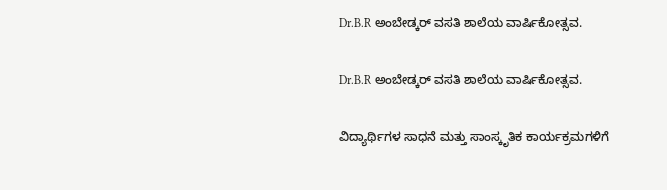Dr.B.R ಅಂಬೇಡ್ಕರ್ ವಸತಿ ಶಾಲೆಯ ವಾರ್ಷಿಕೋತ್ಸವ.

Dr.B.R ಅಂಬೇಡ್ಕರ್ ವಸತಿ ಶಾಲೆಯ ವಾರ್ಷಿಕೋತ್ಸವ.

ವಿದ್ಯಾರ್ಥಿಗಳ ಸಾಧನೆ ಮತ್ತು ಸಾಂಸ್ಕೃತಿಕ ಕಾರ್ಯಕ್ರಮಗಳಿಗೆ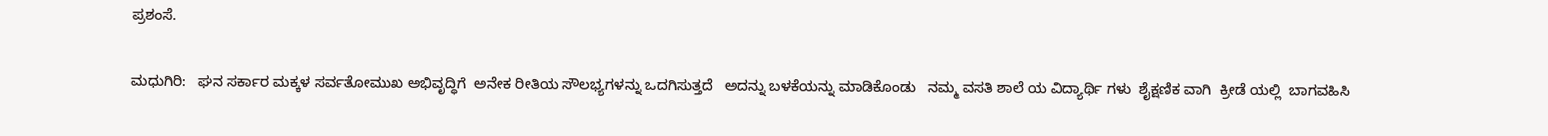ಪ್ರಶಂಸೆ.

ಮಧುಗಿರಿ:   ಘನ ಸರ್ಕಾರ ಮಕ್ಕಳ ಸರ್ವತೋಮುಖ ಅಭಿವೃದ್ಧಿಗೆ  ಅನೇಕ ರೀತಿಯ ಸೌಲಭ್ಯಗಳನ್ನು ಒದಗಿಸುತ್ತದೆ   ಅದನ್ನು ಬಳಕೆಯನ್ನು ಮಾಡಿಕೊಂಡು   ನಮ್ಮ ವಸತಿ ಶಾಲೆ ಯ ವಿದ್ಯಾರ್ಥಿ ಗಳು  ಶೈಕ್ಷಣಿಕ ವಾಗಿ  ಕ್ರೀಡೆ ಯಲ್ಲಿ  ಬಾಗವಹಿಸಿ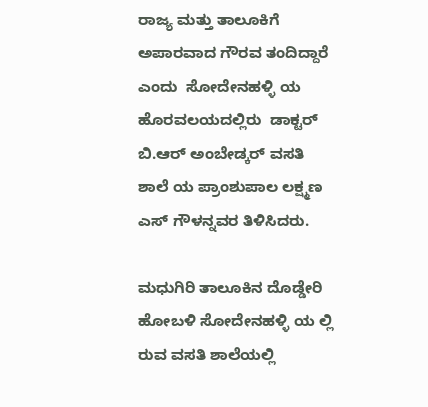ರಾಜ್ಯ ಮತ್ತು ತಾಲೂಕಿಗೆ ಅಪಾರವಾದ ಗೌರವ ತಂದಿದ್ದಾರೆ ಎಂದು  ಸೋದೇನಹಳ್ಳಿ ಯ ಹೊರವಲಯದಲ್ಲಿರು  ಡಾಕ್ಟರ್  ಬಿ.ಆರ್ ಅಂಬೇಡ್ಕರ್ ವಸತಿ ಶಾಲೆ ಯ ಪ್ರಾಂಶುಪಾಲ ಲಕ್ಷ್ಮಣ ಎಸ್ ಗೌಳನ್ನವರ ತಿಳಿಸಿದರು.

ಮಧುಗಿರಿ ತಾಲೂಕಿನ ‌ದೊಡ್ಡೇರಿ ಹೋಬಳಿ ಸೋದೇನಹಳ್ಳಿ ಯ ಲ್ಲಿ ರುವ ವಸತಿ ಶಾಲೆಯಲ್ಲಿ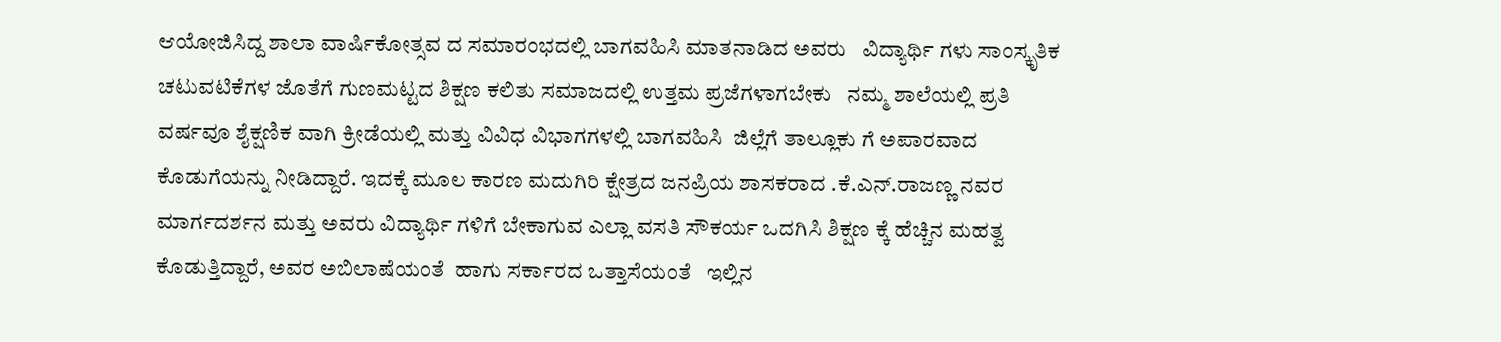ಆಯೋಜಿಸಿದ್ದ ಶಾಲಾ ವಾರ್ಷಿಕೋತ್ಸವ ದ ಸಮಾರಂಭದಲ್ಲಿ ಬಾಗವಹಿಸಿ ಮಾತನಾಡಿದ ಅವರು   ವಿದ್ಯಾರ್ಥಿ ಗಳು ಸಾಂಸ್ಕೃತಿಕ ಚಟುವಟಿಕೆಗಳ ಜೊತೆಗೆ ಗುಣಮಟ್ಟದ ಶಿಕ್ಷಣ ಕಲಿತು ಸಮಾಜದಲ್ಲಿ ಉತ್ತಮ ಪ್ರಜೆಗಳಾಗಬೇಕು   ನಮ್ಮ ಶಾಲೆಯಲ್ಲಿ ಪ್ರತಿ ವರ್ಷವೂ ಶೈಕ್ಷಣಿಕ ವಾಗಿ ಕ್ರೀಡೆಯಲ್ಲಿ ಮತ್ತು ವಿವಿಧ ವಿಭಾಗಗಳಲ್ಲಿ ಬಾಗವಹಿಸಿ  ಜಿಲ್ಲೆಗೆ ತಾಲ್ಲೂಕು ಗೆ ಅಪಾರವಾದ ಕೊಡುಗೆಯನ್ನು ನೀಡಿದ್ದಾರೆ. ಇದಕ್ಕೆ ಮೂಲ ಕಾರಣ ಮದುಗಿರಿ ಕ್ಷೇತ್ರದ ಜನಪ್ರಿಯ ಶಾಸಕರಾದ .ಕೆ.ಎನ್.ರಾಜಣ್ಣ ನವರ ಮಾರ್ಗದರ್ಶನ ಮತ್ತು ಅವರು ವಿದ್ಯಾರ್ಥಿ ಗಳಿಗೆ ಬೇಕಾಗುವ ಎಲ್ಲಾ ವಸತಿ ಸೌಕರ್ಯ ಒದಗಿಸಿ ಶಿಕ್ಷಣ ಕ್ಕೆ ಹೆಚ್ಚಿನ ಮಹತ್ವ ಕೊಡುತ್ತಿದ್ದಾರೆ, ಅವರ ಅಬಿಲಾಷೆಯಂತೆ  ಹಾಗು ಸರ್ಕಾರದ ಒತ್ತಾಸೆಯಂತೆ   ಇಲ್ಲಿನ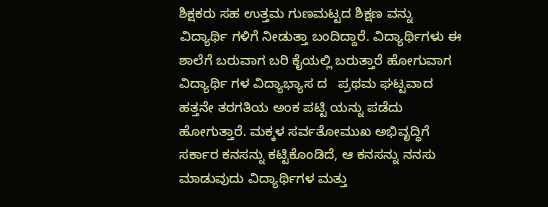ಶಿಕ್ಷಕರು ಸಹ ಉತ್ತಮ ಗುಣಮಟ್ಟದ ಶಿಕ್ಷಣ ವನ್ನು ವಿದ್ಯಾರ್ಥಿ ಗಳಿಗೆ ನೀಡುತ್ತಾ ಬಂದಿದ್ದಾರೆ. ವಿದ್ಯಾರ್ಥಿಗಳು ಈ ಶಾಲೆಗೆ ಬರುವಾಗ ಬರಿ ಕೈಯಲ್ಲಿ ಬರುತ್ತಾರೆ ಹೋಗುವಾಗ   ವಿದ್ಯಾರ್ಥಿ ಗಳ ವಿದ್ಯಾಭ್ಯಾಸ ದ   ಪ್ರಥಮ ಘಟ್ಟವಾದ ಹತ್ತನೇ ತರಗತಿಯ ಅಂಕ ಪಟ್ಟಿ ಯನ್ನು ಪಡೆದು ಹೋಗುತ್ತಾರೆ. ಮಕ್ಕಳ ಸರ್ವತೋಮುಖ ಅಭಿವೃದ್ಧಿಗೆ ಸರ್ಕಾರ ಕನಸನ್ನು ಕಟ್ಟಿಕೊಂಡಿದೆ, ಆ ಕನಸನ್ನು ನನಸು ಮಾಡುವುದು ವಿದ್ಯಾರ್ಥಿಗಳ ಮತ್ತು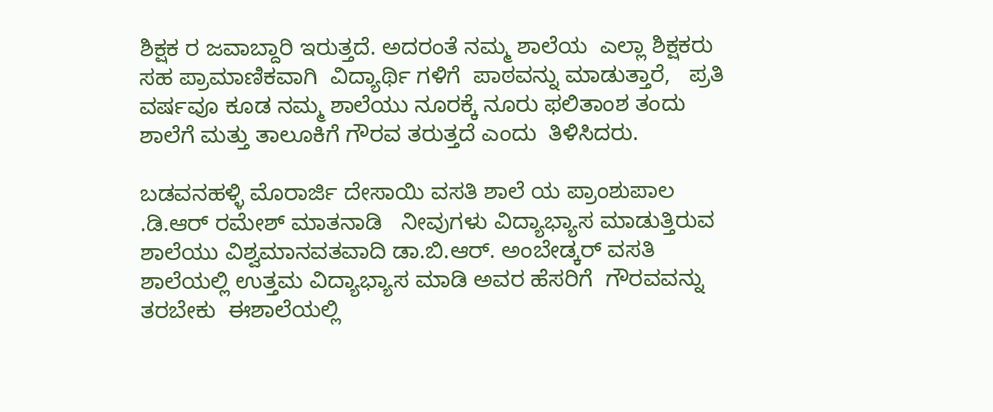ಶಿಕ್ಷಕ ರ ಜವಾಬ್ದಾರಿ ಇರುತ್ತದೆ. ಅದರಂತೆ ನಮ್ಮ ಶಾಲೆಯ  ಎಲ್ಲಾ ಶಿಕ್ಷಕರು ಸಹ ಪ್ರಾಮಾಣಿಕವಾಗಿ  ವಿದ್ಯಾರ್ಥಿ ಗಳಿಗೆ  ಪಾಠವನ್ನು ಮಾಡುತ್ತಾರೆ,   ಪ್ರತಿ ವರ್ಷವೂ ಕೂಡ ನಮ್ಮ ಶಾಲೆಯು ನೂರಕ್ಕೆ ನೂರು ಫಲಿತಾಂಶ ತಂದು ಶಾಲೆಗೆ ಮತ್ತು ತಾಲೂಕಿಗೆ ಗೌರವ ತರುತ್ತದೆ ಎಂದು  ತಿಳಿಸಿದರು.

ಬಡವನಹಳ್ಳಿ ಮೊರಾರ್ಜಿ ದೇಸಾಯಿ ವಸತಿ ಶಾಲೆ ಯ ಪ್ರಾಂಶುಪಾಲ .ಡಿ.ಆರ್ ರಮೇಶ್ ಮಾತನಾಡಿ   ನೀವುಗಳು ವಿದ್ಯಾಭ್ಯಾಸ ಮಾಡುತ್ತಿರುವ    ಶಾಲೆಯು ವಿಶ್ವಮಾನವತವಾದಿ ಡಾ.ಬಿ.ಆರ್. ಅಂಬೇಡ್ಕರ್ ವಸತಿ ಶಾಲೆಯಲ್ಲಿ ಉತ್ತಮ ವಿದ್ಯಾಭ್ಯಾಸ ಮಾಡಿ ಅವರ ಹೆಸರಿಗೆ  ಗೌರವವನ್ನು ತರಬೇಕು  ಈಶಾಲೆಯಲ್ಲಿ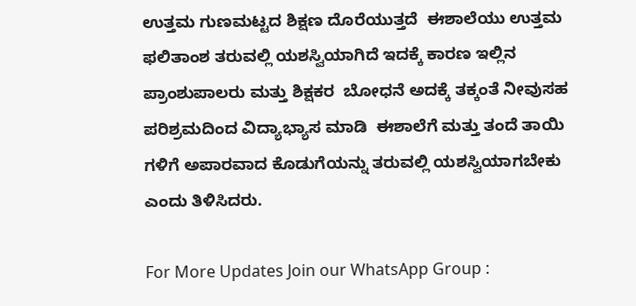ಉತ್ತಮ ಗುಣಮಟ್ಟದ ಶಿಕ್ಷಣ ದೊರೆಯುತ್ತದೆ  ಈಶಾಲೆಯು ಉತ್ತಮ ಫಲಿತಾಂಶ ತರುವಲ್ಲಿ ಯಶಸ್ವಿಯಾಗಿದೆ ಇದಕ್ಕೆ ಕಾರಣ ಇಲ್ಲಿನ ಪ್ರಾಂಶುಪಾಲರು ಮತ್ತು ಶಿಕ್ಷಕರ  ಬೋಧನೆ ಅದಕ್ಕೆ ತಕ್ಕಂತೆ ನೀವುಸಹ ಪರಿಶ್ರಮದಿಂದ ವಿದ್ಯಾಭ್ಯಾಸ ಮಾಡಿ  ಈಶಾಲೆಗೆ ಮತ್ತು ತಂದೆ ತಾಯಿ ಗಳಿಗೆ ಅಪಾರವಾದ ಕೊಡುಗೆಯನ್ನು ತರುವಲ್ಲಿ ಯಶಸ್ವಿಯಾಗಬೇಕು ಎಂದು ತಿಳಿಸಿದರು.

For More Updates Join our WhatsApp Group :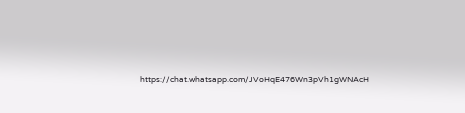https://chat.whatsapp.com/JVoHqE476Wn3pVh1gWNAcH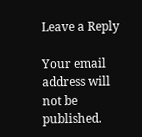Leave a Reply

Your email address will not be published.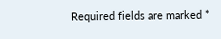Required fields are marked *